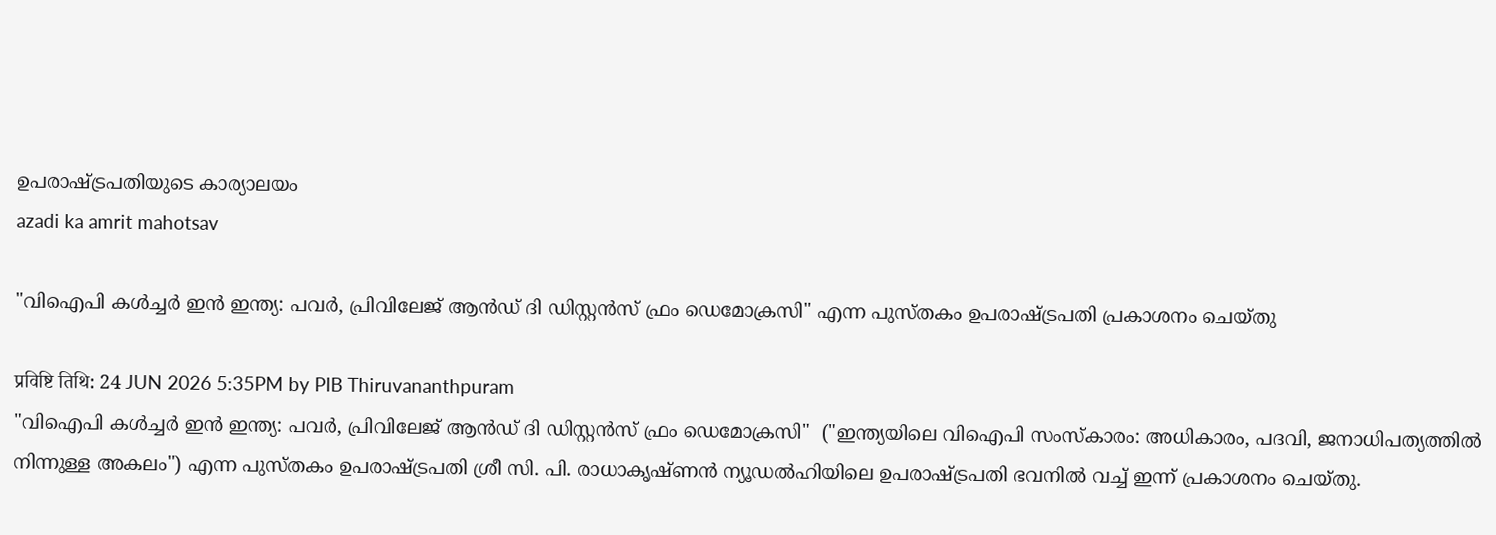ഉപരാഷ്ട്രപതിയുടെ കാര്യാലയം
azadi ka amrit mahotsav

"വിഐപി കൾച്ചർ ഇൻ ഇന്ത്യ: പവർ, പ്രിവിലേജ് ആൻഡ് ദി ഡിസ്റ്റൻസ് ഫ്രം ഡെമോക്രസി" എന്ന പുസ്തകം ഉപരാഷ്ട്രപതി പ്രകാശനം ചെയ്തു

प्रविष्टि तिथि: 24 JUN 2026 5:35PM by PIB Thiruvananthpuram
"വിഐപി കൾച്ചർ ഇൻ ഇന്ത്യ: പവർ, പ്രിവിലേജ് ആൻഡ് ദി ഡിസ്റ്റൻസ് ഫ്രം ഡെമോക്രസി"  ("ഇന്ത്യയിലെ വിഐപി സംസ്കാരം: അധികാരം, പദവി, ജനാധിപത്യത്തിൽ നിന്നുള്ള അകലം") എന്ന പുസ്തകം ഉപരാഷ്ട്രപതി ശ്രീ സി. പി. രാധാകൃഷ്ണൻ ന്യൂഡൽഹിയിലെ ഉപരാഷ്ട്രപതി ഭവനിൽ വച്ച് ഇന്ന് പ്രകാശനം ചെയ്തു.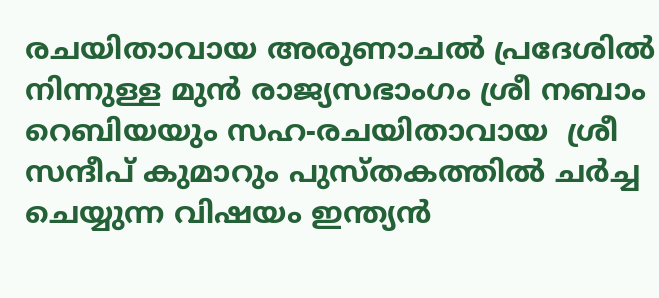രചയിതാവായ അരുണാചൽ പ്രദേശിൽ നിന്നുള്ള മുൻ രാജ്യസഭാംഗം ശ്രീ നബാം റെബിയയും സഹ-രചയിതാവായ  ശ്രീ സന്ദീപ് കുമാറും പുസ്തകത്തിൽ ചർച്ച ചെയ്യുന്ന വിഷയം ഇന്ത്യൻ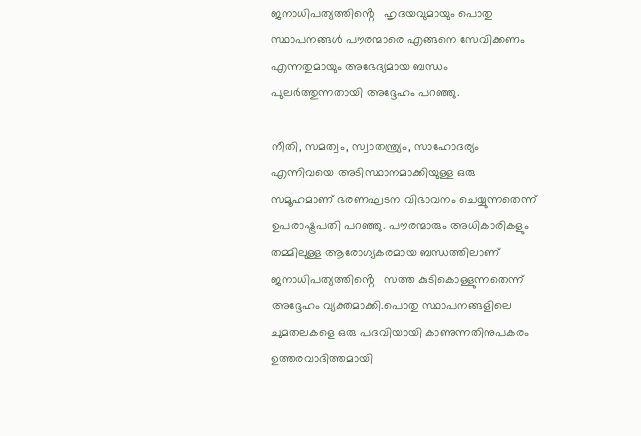ജനാധിപത്യത്തിൻ്റെ   ഹൃദയവുമായും പൊതു സ്ഥാപനങ്ങൾ പൗരന്മാരെ എങ്ങനെ സേവിക്കണം എന്നതുമായും അഭേദ്യമായ ബന്ധം പുലർത്തുന്നതായി അദ്ദേഹം പറഞ്ഞു.

നീതി, സമത്വം, സ്വാതന്ത്ര്യം, സാഹോദര്യം എന്നിവയെ അടിസ്ഥാനമാക്കിയുള്ള ഒരു സമൂഹമാണ് ഭരണഘടന വിഭാവനം ചെയ്യുന്നതെന്ന് ഉപരാഷ്ട്രപതി പറഞ്ഞു. പൗരന്മാരും അധികാരികളും തമ്മിലുള്ള ആരോഗ്യകരമായ ബന്ധത്തിലാണ് ജനാധിപത്യത്തിൻ്റെ   സത്ത കുടികൊള്ളുന്നതെന്ന് അദ്ദേഹം വ്യക്തമാക്കി.പൊതു സ്ഥാപനങ്ങളിലെ ചുമതലകളെ ഒരു പദവിയായി കാണുന്നതിനുപകരം ഉത്തരവാദിത്തമായി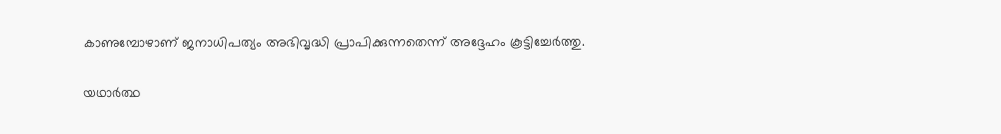കാണുമ്പോഴാണ് ജനാധിപത്യം അഭിവൃദ്ധി പ്രാപിക്കുന്നതെന്ന് അദ്ദേഹം കൂട്ടിച്ചേർത്തു.

യഥാർത്ഥ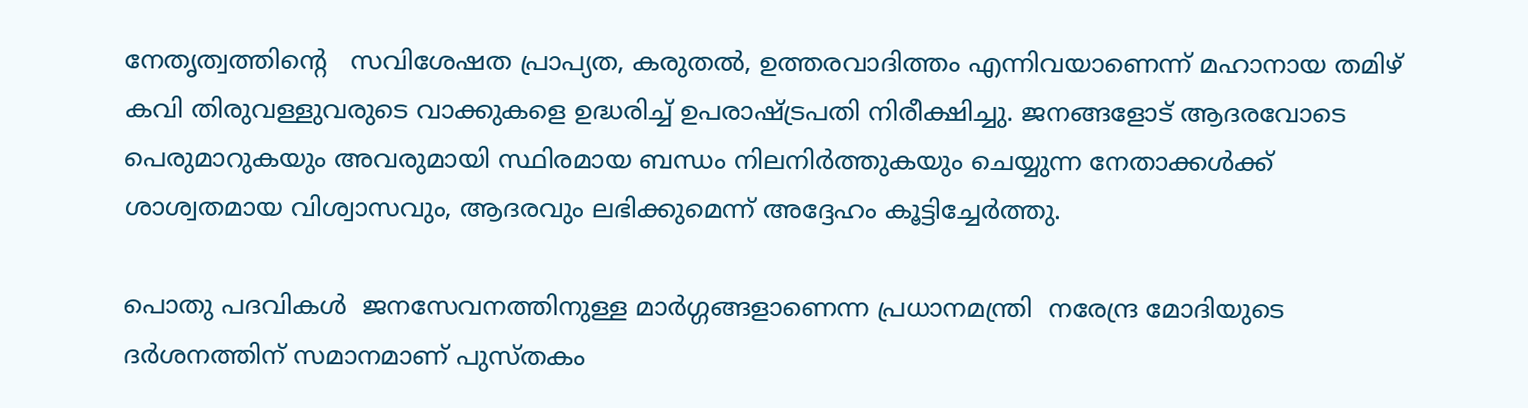നേതൃത്വത്തിൻ്റെ   സവിശേഷത പ്രാപ്യത, കരുതൽ, ഉത്തരവാദിത്തം എന്നിവയാണെന്ന് മഹാനായ തമിഴ് കവി തിരുവള്ളുവരുടെ വാക്കുകളെ ഉദ്ധരിച്ച് ഉപരാഷ്ട്രപതി നിരീക്ഷിച്ചു. ജനങ്ങളോട് ആദരവോടെ പെരുമാറുകയും അവരുമായി സ്ഥിരമായ ബന്ധം നിലനിർത്തുകയും ചെയ്യുന്ന നേതാക്കൾക്ക് ശാശ്വതമായ വിശ്വാസവും, ആദരവും ലഭിക്കുമെന്ന് അദ്ദേഹം കൂട്ടിച്ചേർത്തു.

പൊതു പദവികൾ  ജനസേവനത്തിനുള്ള മാർഗ്ഗങ്ങളാണെന്ന പ്രധാനമന്ത്രി  നരേന്ദ്ര മോദിയുടെ ദർശനത്തിന് സമാനമാണ് പുസ്തകം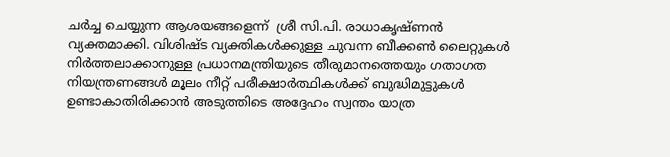ചർച്ച ചെയ്യുന്ന ആശയങ്ങളെന്ന്  ശ്രീ സി.പി. രാധാകൃഷ്ണൻ  വ്യക്തമാക്കി. വിശിഷ്ട വ്യക്തികൾക്കുള്ള ചുവന്ന ബീക്കൺ ലൈറ്റുകൾ നിർത്തലാക്കാനുള്ള പ്രധാനമന്ത്രിയുടെ തീരുമാനത്തെയും ഗതാഗത നിയന്ത്രണങ്ങൾ മൂലം നീറ്റ് പരീക്ഷാർത്ഥികൾക്ക് ബുദ്ധിമുട്ടുകൾ ഉണ്ടാകാതിരിക്കാൻ അടുത്തിടെ അദ്ദേഹം സ്വന്തം യാത്ര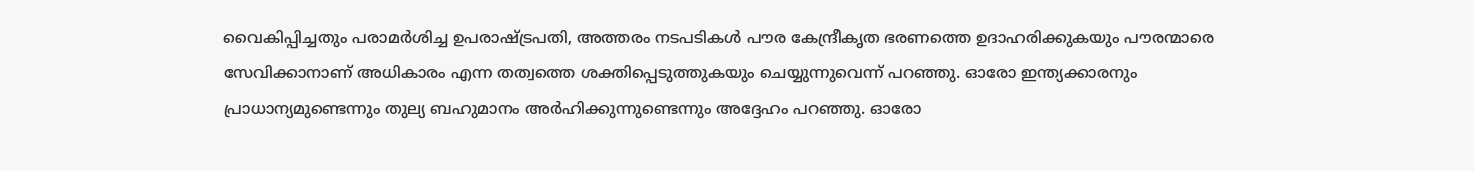വൈകിപ്പിച്ചതും പരാമർശിച്ച ഉപരാഷ്ട്രപതി, അത്തരം നടപടികൾ പൗര കേന്ദ്രീകൃത ഭരണത്തെ ഉദാഹരിക്കുകയും പൗരന്മാരെ സേവിക്കാനാണ് അധികാരം എന്ന തത്വത്തെ ശക്തിപ്പെടുത്തുകയും ചെയ്യുന്നുവെന്ന് പറഞ്ഞു. ഓരോ ഇന്ത്യക്കാരനും പ്രാധാന്യമുണ്ടെന്നും തുല്യ ബഹുമാനം അർഹിക്കുന്നുണ്ടെന്നും അദ്ദേഹം പറഞ്ഞു. ഓരോ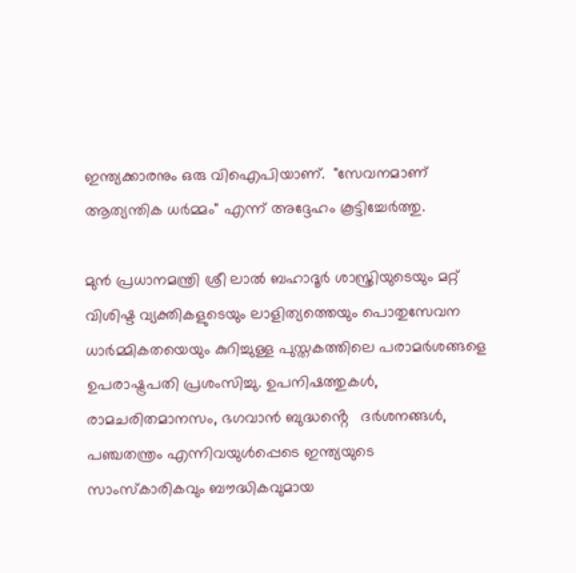ഇന്ത്യക്കാരനും ഒരു വിഐപിയാണ്.  "സേവനമാണ് ആത്യന്തിക ധർമ്മം" എന്ന് അദ്ദേഹം കൂട്ടിച്ചേർത്തു.

മുൻ പ്രധാനമന്ത്രി ശ്രീ ലാൽ ബഹാദൂർ ശാസ്ത്രിയുടെയും മറ്റ് വിശിഷ്ട വ്യക്തികളുടെയും ലാളിത്യത്തെയും പൊതുസേവന ധാർമ്മികതയെയും കുറിച്ചുള്ള പുസ്തകത്തിലെ പരാമർശങ്ങളെ ഉപരാഷ്ട്രപതി പ്രശംസിച്ചു. ഉപനിഷത്തുകൾ, രാമചരിതമാനസം, ഭഗവാൻ ബുദ്ധൻ്റെ   ദർശനങ്ങൾ, പഞ്ചതന്ത്രം എന്നിവയുൾപ്പെടെ ഇന്ത്യയുടെ സാംസ്‌കാരികവും ബൗദ്ധികവുമായ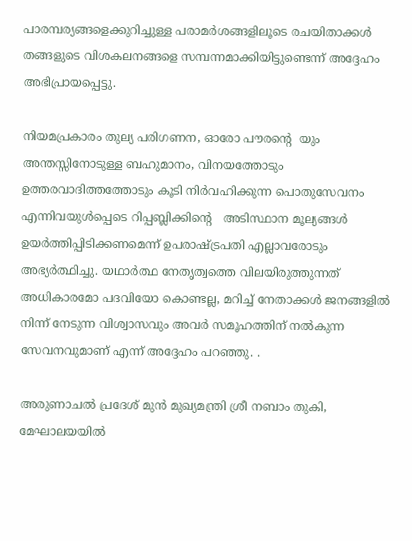പാരമ്പര്യങ്ങളെക്കുറിച്ചുള്ള പരാമർശങ്ങളിലൂടെ രചയിതാക്കൾ തങ്ങളുടെ വിശകലനങ്ങളെ സമ്പന്നമാക്കിയിട്ടുണ്ടെന്ന് അദ്ദേഹം അഭിപ്രായപ്പെട്ടു.

നിയമപ്രകാരം തുല്യ പരിഗണന, ഓരോ പൗരൻ്റെ  യും അന്തസ്സിനോടുള്ള ബഹുമാനം, വിനയത്തോടും ഉത്തരവാദിത്തത്തോടും കൂടി നിർവഹിക്കുന്ന പൊതുസേവനം എന്നിവയുൾപ്പെടെ റിപ്പബ്ലിക്കിൻ്റെ   അടിസ്ഥാന മൂല്യങ്ങൾ ഉയർത്തിപ്പിടിക്കണമെന്ന് ഉപരാഷ്ട്രപതി എല്ലാവരോടും അഭ്യർത്ഥിച്ചു. യഥാർത്ഥ നേതൃത്വത്തെ വിലയിരുത്തുന്നത് അധികാരമോ പദവിയോ കൊണ്ടല്ല, മറിച്ച് നേതാക്കൾ ജനങ്ങളിൽ നിന്ന് നേടുന്ന വിശ്വാസവും അവർ സമൂഹത്തിന് നൽകുന്ന സേവനവുമാണ് എന്ന് അദ്ദേഹം പറഞ്ഞു. .

അരുണാചൽ പ്രദേശ് മുൻ മുഖ്യമന്ത്രി ശ്രീ നബാം തുകി, മേഘാലയയിൽ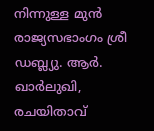നിന്നുള്ള മുൻ രാജ്യസഭാംഗം ശ്രീ ഡബ്ല്യു. ആർ. ഖാർലുഖി, രചയിതാവ്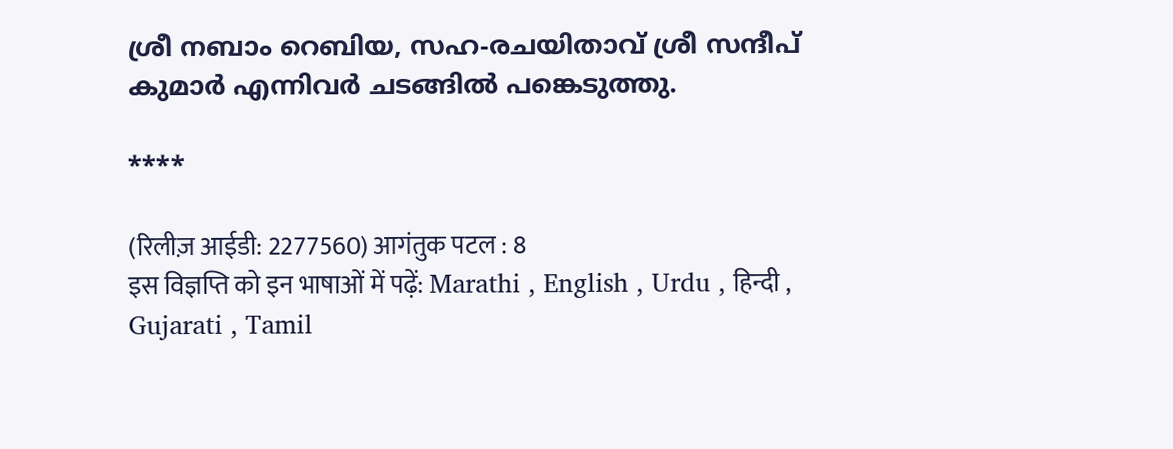ശ്രീ നബാം റെബിയ, സഹ-രചയിതാവ് ശ്രീ സന്ദീപ് കുമാർ എന്നിവർ ചടങ്ങിൽ പങ്കെടുത്തു.

****

(रिलीज़ आईडी: 2277560) आगंतुक पटल : 8
इस विज्ञप्ति को इन भाषाओं में पढ़ें: Marathi , English , Urdu , हिन्दी , Gujarati , Tamil